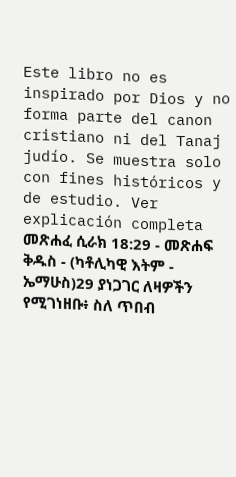Este libro no es inspirado por Dios y no forma parte del canon cristiano ni del Tanaj judío. Se muestra solo con fines históricos y de estudio. Ver explicación completa መጽሐፈ ሲራክ 18:29 - መጽሐፍ ቅዱስ - (ካቶሊካዊ እትም - ኤማሁስ)29 ያነጋገር ለዛዎችን የሚገነዘቡ፥ ስለ ጥበብ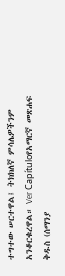ተግተው ሠርተዋል፤ ትክክለኛ ምሳሌዎችንም አንቆርቁረዋል። Ver Capítuloየአማርኛ መጽሐፍ ቅዱስ (ሰማንያ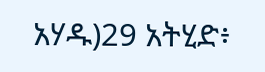አሃዱ)29 አትሂድ፥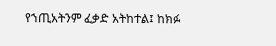የኀጢአትንም ፈቃድ አትከተል፤ ከክፉ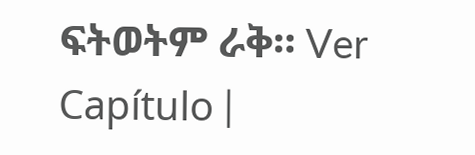ፍትወትም ራቅ። Ver Capítulo |